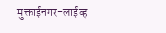मुक्ताईनगर-लाईव्ह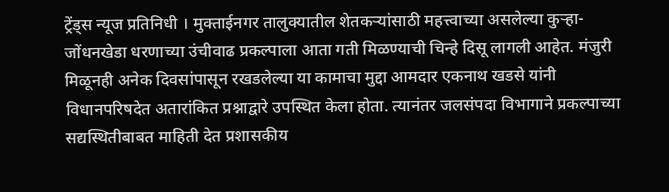ट्रेंड्स न्यूज प्रतिनिधी । मुक्ताईनगर तालुक्यातील शेतकऱ्यांसाठी महत्त्वाच्या असलेल्या कुऱ्हा-जोंधनखेडा धरणाच्या उंचीवाढ प्रकल्पाला आता गती मिळण्याची चिन्हे दिसू लागली आहेत. मंजुरी मिळूनही अनेक दिवसांपासून रखडलेल्या या कामाचा मुद्दा आमदार एकनाथ खडसे यांनी विधानपरिषदेत अतारांकित प्रश्नाद्वारे उपस्थित केला होता. त्यानंतर जलसंपदा विभागाने प्रकल्पाच्या सद्यस्थितीबाबत माहिती देत प्रशासकीय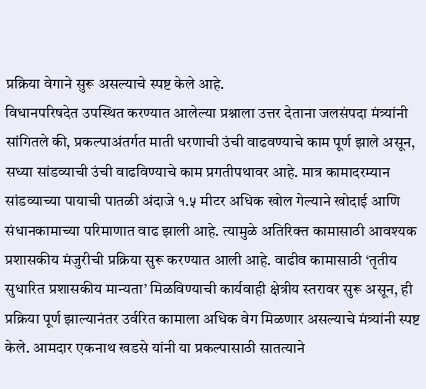प्रक्रिया वेगाने सुरू असल्याचे स्पष्ट केले आहे.
विधानपरिषदेत उपस्थित करण्यात आलेल्या प्रश्नाला उत्तर देताना जलसंपदा मंत्र्यांनी सांगितले की, प्रकल्पाअंतर्गत माती धरणाची उंची वाढवण्याचे काम पूर्ण झाले असून, सध्या सांडव्याची उंची वाढविण्याचे काम प्रगतीपथावर आहे. मात्र कामादरम्यान सांडव्याच्या पायाची पातळी अंदाजे १.५ मीटर अधिक खोल गेल्याने खोदाई आणि संधानकामाच्या परिमाणात वाढ झाली आहे. त्यामुळे अतिरिक्त कामासाठी आवश्यक प्रशासकीय मंजुरीची प्रक्रिया सुरू करण्यात आली आहे. वाढीव कामासाठी ‘तृतीय सुधारित प्रशासकीय मान्यता’ मिळविण्याची कार्यवाही क्षेत्रीय स्तरावर सुरू असून, ही प्रक्रिया पूर्ण झाल्यानंतर उर्वरित कामाला अधिक वेग मिळणार असल्याचे मंत्र्यांनी स्पष्ट केले. आमदार एकनाथ खडसे यांनी या प्रकल्पासाठी सातत्याने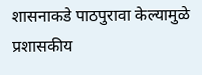शासनाकडे पाठपुरावा केल्यामुळे प्रशासकीय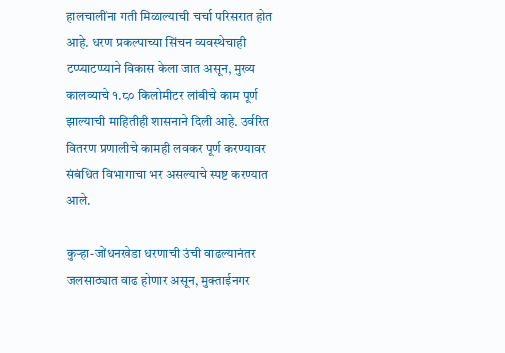हालचालींना गती मिळाल्याची चर्चा परिसरात होत आहे. धरण प्रकल्पाच्या सिंचन व्यवस्थेचाही टप्प्याटप्प्याने विकास केला जात असून, मुख्य कालव्याचे १.८० किलोमीटर लांबीचे काम पूर्ण झाल्याची माहितीही शासनाने दिली आहे. उर्वरित वितरण प्रणालीचे कामही लवकर पूर्ण करण्यावर संबंधित विभागाचा भर असल्याचे स्पष्ट करण्यात आले.

कुऱ्हा-जोंधनखेडा धरणाची उंची वाढल्यानंतर जलसाठ्यात वाढ होणार असून, मुक्ताईनगर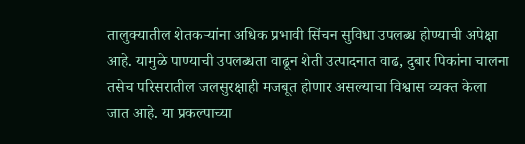तालुक्यातील शेतकऱ्यांना अधिक प्रभावी सिंचन सुविधा उपलब्ध होण्याची अपेक्षा आहे. यामुळे पाण्याची उपलब्धता वाढून शेती उत्पादनात वाढ, दुबार पिकांना चालना तसेच परिसरातील जलसुरक्षाही मजबूत होणार असल्याचा विश्वास व्यक्त केला जात आहे. या प्रकल्पाच्या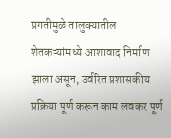प्रगतीमुळे तालुक्यातील शेतकऱ्यांमध्ये आशावाद निर्माण झाला असून, उर्वरित प्रशासकीय प्रक्रिया पूर्ण करून काम लवकर पूर्ण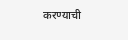करण्याची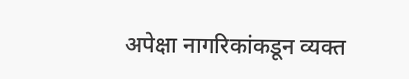अपेक्षा नागरिकांकडून व्यक्त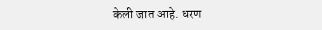केली जात आहे. धरण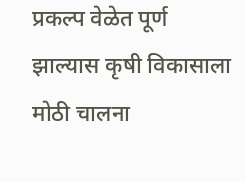प्रकल्प वेळेत पूर्ण झाल्यास कृषी विकासाला मोठी चालना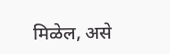मिळेल, असे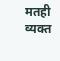मतही व्यक्त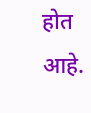होत आहे.